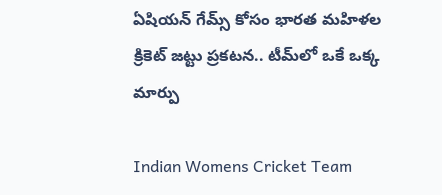ఏషియన్ గేమ్స్ కోసం భారత మహిళల క్రికెట్ జట్టు ప్రకటన.. టీమ్‌లో ఒకే ఒక్క మార్పు

Indian Womens Cricket Team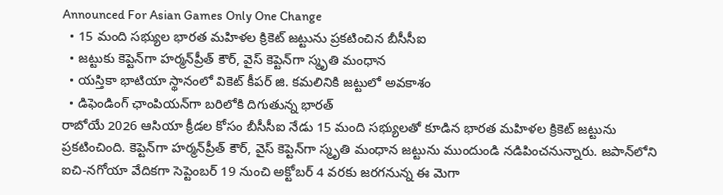Announced For Asian Games Only One Change
  • 15 మంది సభ్యుల భారత మహిళల క్రికెట్ జట్టును ప్రకటించిన బీసీసీఐ
  • జ‌ట్టుకు కెప్టెన్‌గా హర్మన్‌ప్రీత్ కౌర్, వైస్ కెప్టెన్‌గా స్మృతి మంధాన
  • యస్తికా భాటియా స్థానంలో వికెట్ కీపర్ జి. కమలినికి జట్టులో అవకాశం
  • డిఫెండింగ్ ఛాంపియన్‌గా బరిలోకి దిగుతున్న భారత్
రాబోయే 2026 ఆసియా క్రీడల కోసం బీసీసీఐ నేడు 15 మంది సభ్యులతో కూడిన భారత మహిళల క్రికెట్ జట్టును ప్రకటించింది. కెప్టెన్‌గా హర్మన్‌ప్రీత్ కౌర్, వైస్ కెప్టెన్‌గా స్మృతి మంధాన జట్టును ముందుండి నడిపించనున్నారు. జపాన్‌లోని ఐచి-నగోయా వేదికగా సెప్టెంబర్ 19 నుంచి అక్టోబర్ 4 వరకు జరగనున్న ఈ మెగా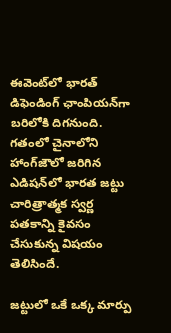ఈవెంట్‌లో భారత్ డిఫెండింగ్ ఛాంపియన్‌గా బరిలోకి దిగనుంది. గతంలో చైనాలోని హాంగ్‌జౌలో జరిగిన ఎడిషన్‌లో భారత జట్టు చారిత్రాత్మక స్వర్ణ పతకాన్ని కైవసం చేసుకున్న విషయం తెలిసిందే.

జట్టులో ఒకే ఒక్క మార్పు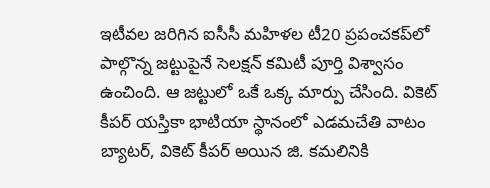ఇటీవల జరిగిన ఐసీసీ మహిళల టీ20 ప్రపంచకప్‌లో పాల్గొన్న జట్టుపైనే సెలక్షన్ కమిటీ పూర్తి విశ్వాసం ఉంచింది. ఆ జట్టులో ఒకే ఒక్క మార్పు చేసింది. వికెట్ కీపర్ యస్తికా భాటియా స్థానంలో ఎడమచేతి వాటం బ్యాటర్, వికెట్ కీపర్ అయిన జి. కమలినికి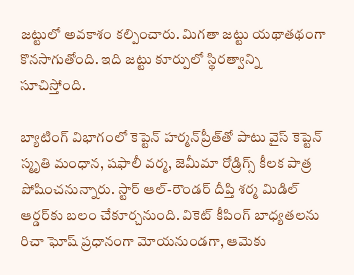జట్టులో అవకాశం కల్పించారు. మిగతా జట్టు యథాతథంగా కొనసాగుతోంది. ఇది జట్టు కూర్పులో స్థిరత్వాన్ని సూచిస్తోంది.

బ్యాటింగ్ విభాగంలో కెప్టెన్ హర్మన్‌ప్రీత్‌తో పాటు వైస్ కెప్టెన్ స్మృతి మంధాన, షఫాలీ వర్మ, జెమీమా రోడ్రిగ్స్ కీలక పాత్ర పోషించనున్నారు. స్టార్ ఆల్-రౌండర్ దీప్తి శర్మ మిడిల్ ఆర్డర్‌కు బలం చేకూర్చనుంది. వికెట్ కీపింగ్ బాధ్యతలను రిచా ఘోష్ ప్రధానంగా మోయనుండగా, ఆమెకు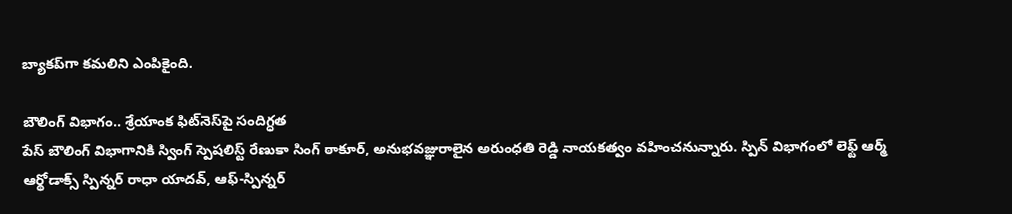బ్యాకప్‌గా కమలిని ఎంపికైంది.

బౌలింగ్ విభాగం.. శ్రేయాంక ఫిట్‌నెస్‌పై సందిగ్ధత
పేస్ బౌలింగ్ విభాగానికి స్వింగ్ స్పెషలిస్ట్ రేణుకా సింగ్ ఠాకూర్, అనుభవజ్ఞురాలైన అరుంధతి రెడ్డి నాయకత్వం వహించనున్నారు. స్పిన్ విభాగంలో లెఫ్ట్ ఆర్మ్ ఆర్థోడాక్స్ స్పిన్నర్ రాధా యాదవ్, ఆఫ్-స్పిన్నర్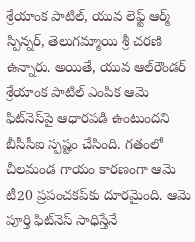శ్రేయాంక పాటిల్, యువ లెఫ్ట్ ఆర్మ్ స్పిన్నర్, తెలుగ‌మ్మాయి శ్రీ చరణి ఉన్నారు. అయితే, యువ ఆల్‌రౌండర్ శ్రేయాంక పాటిల్ ఎంపిక ఆమె ఫిట్‌నెస్‌పై ఆధారపడి ఉంటుందని బీసీసీఐ స్పష్టం చేసింది. గతంలో చీలమండ గాయం కారణంగా ఆమె టీ20 ప్రపంచకప్‌కు దూరమైంది. ఆమె పూర్తి ఫిట్‌నెస్ సాధిస్తేనే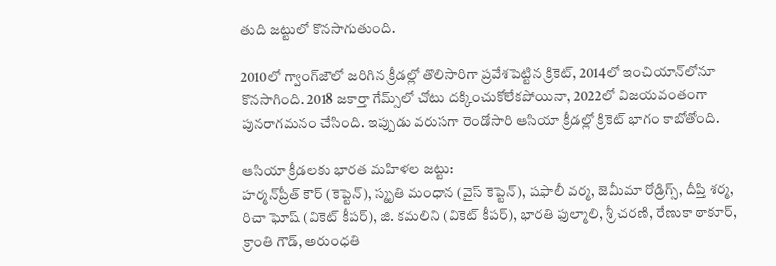తుది జట్టులో కొనసాగుతుంది.

2010లో గ్వాంగ్‌జౌలో జరిగిన క్రీడల్లో తొలిసారిగా ప్రవేశపెట్టిన క్రికెట్, 2014లో ఇంచియాన్‌లోనూ కొనసాగింది. 2018 జకార్తా గేమ్స్‌లో చోటు దక్కించుకోలేకపోయినా, 2022లో విజయవంతంగా పునరాగ‌మనం చేసింది. ఇప్పుడు వరుసగా రెండోసారి ఆసియా క్రీడల్లో క్రికెట్ భాగం కాబోతోంది.

ఆసియా క్రీడలకు భారత మహిళల జట్టు:
హర్మన్‌ప్రీత్ కౌర్ (కెప్టెన్), స్మృతి మంధాన (వైస్ కెప్టెన్), షఫాలీ వర్మ, జెమీమా రోడ్రిగ్స్, దీప్తి శర్మ, రిచా ఘోష్ (వికెట్ కీపర్), జి. కమలిని (వికెట్ కీపర్), భారతి ఫుల్మాలి, శ్రీ చరణి, రేణుకా ఠాకూర్, క్రాంతి గౌడ్, అరుంధతి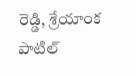రెడ్డి, శ్రేయాంక పాటిల్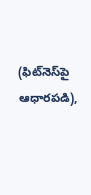(ఫిట్‌నెస్‌పై ఆధారపడి),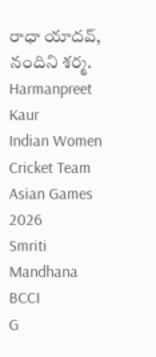రాధా యాదవ్, నందిని శర్మ.
Harmanpreet Kaur
Indian Women Cricket Team
Asian Games 2026
Smriti Mandhana
BCCI
G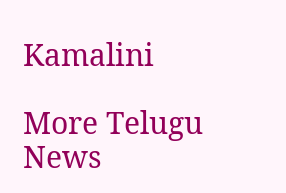Kamalini

More Telugu News